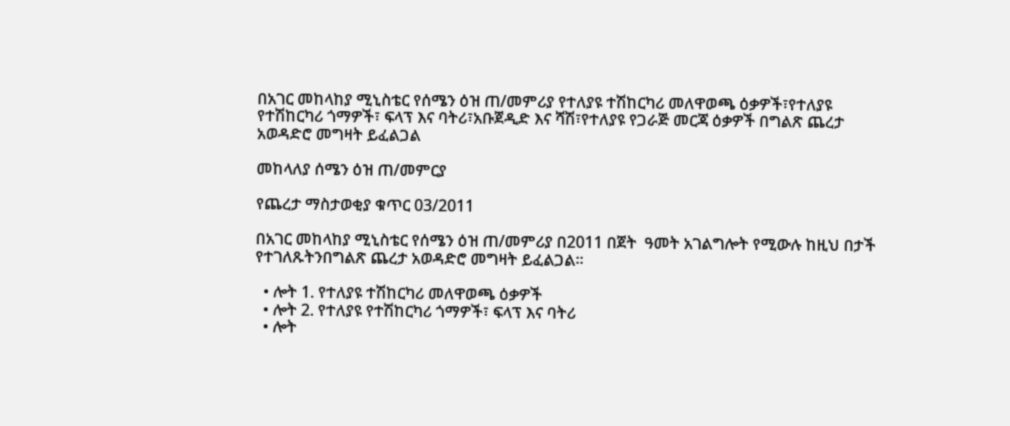በአገር መከላከያ ሚኒስቴር የሰሜን ዕዝ ጠ/መምሪያ የተለያዩ ተሽከርካሪ መለዋወጫ ዕቃዎች፣የተለያዩ የተሽከርካሪ ጎማዎች፣ ፍላፕ እና ባትሪ፣አቡጀዲድ እና ሻሽ፣የተለያዩ የጋራጅ መርጃ ዕቃዎች በግልጽ ጨረታ አወዳድሮ መግዛት ይፈልጋል

መከላለያ ሰሜን ዕዝ ጠ/መምርያ

የጨረታ ማስታወቂያ ቁጥር 03/2011

በአገር መከላከያ ሚኒስቴር የሰሜን ዕዝ ጠ/መምሪያ በ2011 በጀት  ዓመት አገልግሎት የሚውሉ ከዚህ በታች የተገለጹትንበግልጽ ጨረታ አወዳድሮ መግዛት ይፈልጋል፡፡

  • ሎት 1. የተለያዩ ተሽከርካሪ መለዋወጫ ዕቃዎች
  • ሎት 2. የተለያዩ የተሽከርካሪ ጎማዎች፣ ፍላፕ እና ባትሪ
  • ሎት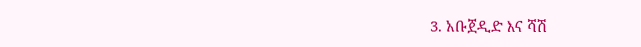3. አቡጀዲድ እና ሻሽ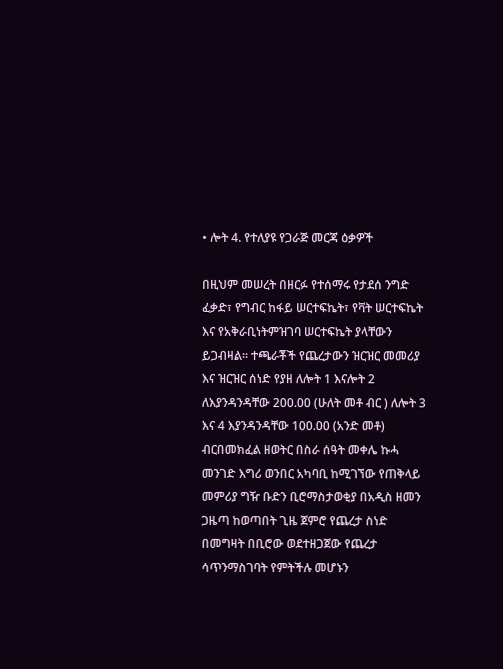• ሎት 4. የተለያዩ የጋራጅ መርጃ ዕቃዎች

በዚህም መሠረት በዘርፉ የተሰማሩ የታደሰ ንግድ ፈቃድ፣ የግብር ከፋይ ሠርተፍኬት፣ የቫት ሠርተፍኬት እና የአቅራቢነትምዝገባ ሠርተፍኬት ያላቸውን ይጋብዛል፡፡ ተጫራቾች የጨረታውን ዝርዝር መመሪያ እና ዝርዝር ሰነድ የያዘ ለሎት 1 እናሎት 2 ለእያንዳንዳቸው 200.00 (ሁለት መቶ ብር ) ለሎት 3 እና 4 እያንዳንዳቸው 100.00 (አንድ መቶ) ብርበመክፈል ዘወትር በስራ ሰዓት መቀሌ ኩሓ መንገድ እግሪ ወንበር አካባቢ ከሚገኘው የጠቅላይ መምሪያ ግዥ ቡድን ቢሮማስታወቂያ በአዲስ ዘመን ጋዜጣ ከወጣበት ጊዜ ጀምሮ የጨረታ ስነድ በመግዛት በቢሮው ወደተዘጋጀው የጨረታ ሳጥንማስገባት የምትችሉ መሆኑን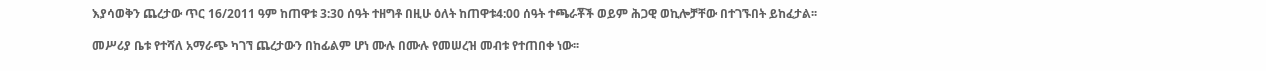እያሳወቅን ጨረታው ጥር 16/2011 ዓም ከጠዋቱ 3:30 ሰዓት ተዘግቶ በዚሁ ዕለት ከጠዋቱ4:00 ሰዓት ተጫራቾች ወይም ሕጋዊ ወኪሎቻቸው በተገኙበት ይከፈታል፡፡

መሥሪያ ቤቱ የተሻለ አማራጭ ካገኘ ጨረታውን በከፊልም ሆነ ሙሉ በሙሉ የመሠረዝ መብቱ የተጠበቀ ነው፡፡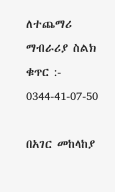ለተጨማሪ ማብራሪያ ስልክ ቁጥር :- 0344-41-07-50

በአገር መከላከያ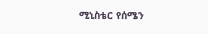ሚኒስቴር የሰሜን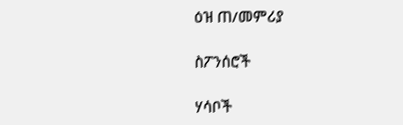ዕዝ ጠ/መምሪያ

ስፖንሰሮች

ሃሳቦች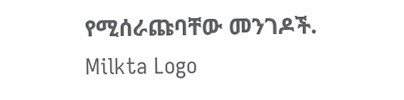የሚሰራጩባቸው መንገዶች.
Milkta Logo